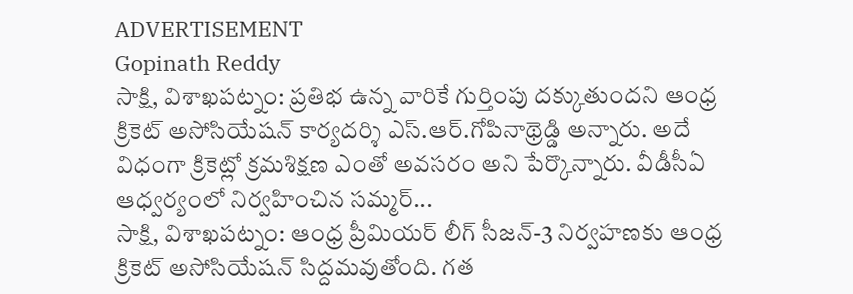ADVERTISEMENT
Gopinath Reddy
సాక్షి, విశాఖపట్నం: ప్రతిభ ఉన్న వారికే గుర్తింపు దక్కుతుందని ఆంధ్ర క్రికెట్ అసోసియేషన్ కార్యదర్శి ఎస్.ఆర్.గోపినాథ్రెడ్డి అన్నారు. అదే విధంగా క్రికెట్లో క్రమశిక్షణ ఎంతో అవసరం అని పేర్కొన్నారు. వీడీసీఏ ఆధ్వర్యంలో నిర్వహించిన సమ్మర్...
సాక్షి, విశాఖపట్నం: ఆంధ్ర ప్రీమియర్ లీగ్ సీజన్-3 నిర్వహణకు ఆంధ్ర క్రికెట్ అసోసియేషన్ సిద్దమవుతోంది. గత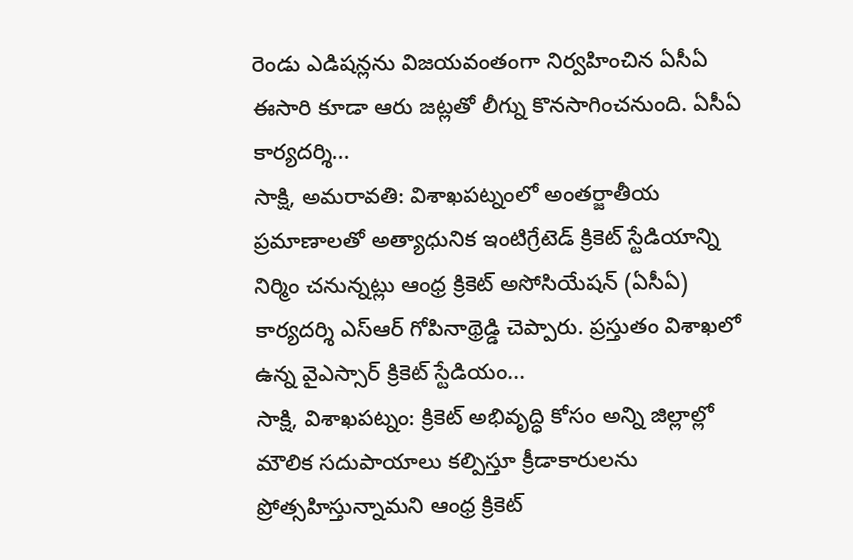రెండు ఎడిషన్లను విజయవంతంగా నిర్వహించిన ఏసీఏ ఈసారి కూడా ఆరు జట్లతో లీగ్ను కొనసాగించనుంది. ఏసీఏ కార్యదర్శి...
సాక్షి, అమరావతి: విశాఖపట్నంలో అంతర్జాతీయ ప్రమాణాలతో అత్యాధునిక ఇంటిగ్రేటెడ్ క్రికెట్ స్టేడియాన్ని నిర్మిం చనున్నట్లు ఆంధ్ర క్రికెట్ అసోసియేషన్ (ఏసీఏ) కార్యదర్శి ఎస్ఆర్ గోపినాథ్రెడ్డి చెప్పారు. ప్రస్తుతం విశాఖలో ఉన్న వైఎస్సార్ క్రికెట్ స్టేడియం...
సాక్షి, విశాఖపట్నం: క్రికెట్ అభివృద్ధి కోసం అన్ని జిల్లాల్లో మౌలిక సదుపాయాలు కల్పిస్తూ క్రీడాకారులను ప్రోత్సహిస్తున్నామని ఆంధ్ర క్రికెట్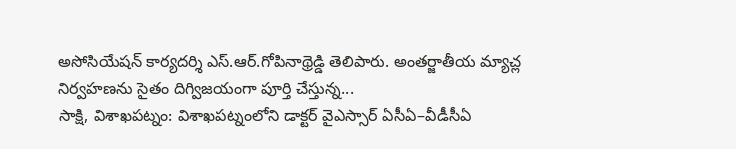అసోసియేషన్ కార్యదర్శి ఎస్.ఆర్.గోపినాథ్రెడ్డి తెలిపారు. అంతర్జాతీయ మ్యాచ్ల నిర్వహణను సైతం దిగ్విజయంగా పూర్తి చేస్తున్న...
సాక్షి, విశాఖపట్నం: విశాఖపట్నంలోని డాక్టర్ వైఎస్సార్ ఏసీఏ–వీడీసీఏ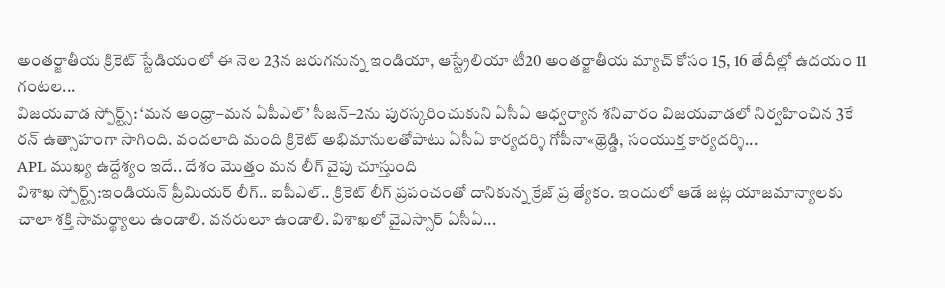అంతర్జాతీయ క్రికెట్ స్టేడియంలో ఈ నెల 23న జరుగనున్న ఇండియా, ఆస్ట్రేలియా టీ20 అంతర్జాతీయ మ్యాచ్ కోసం 15, 16 తేదీల్లో ఉదయం 11 గంటల...
విజయవాడ స్పోర్ట్స్: ‘మన ఆంధ్రా–మన ఏపీఎల్’ సీజన్–2ను పురస్కరించుకుని ఏసీఏ ఆధ్వర్యాన శనివారం విజయవాడలో నిర్వహించిన 3కే రన్ ఉత్సాహంగా సాగింది. వందలాది మంది క్రికెట్ అభిమానులతోపాటు ఏసీఏ కార్యదర్శి గోపీనా«థ్రెడ్డి, సంయుక్త కార్యదర్శి...
APL ముఖ్య ఉద్దేశ్యం ఇదే.. దేశం మొత్తం మన లీగ్ వైపు చూస్తుంది
విశాఖ స్పోర్ట్స్:ఇండియన్ ప్రీమియర్ లీగ్.. ఐపీఎల్.. క్రికెట్ లీగ్ ప్రపంచంతో దానికున్న క్రేజ్ ప్ర త్యేకం. ఇందులో ఆడే జట్ల యాజమాన్యాలకు చాలా శక్తి సామర్థ్యాలు ఉండాలి. వనరులూ ఉండాలి. విశాఖలో వైఎస్సార్ ఏసీఏ...